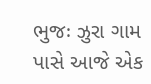ભુજઃ ઝુરા ગામ પાસે આજે એક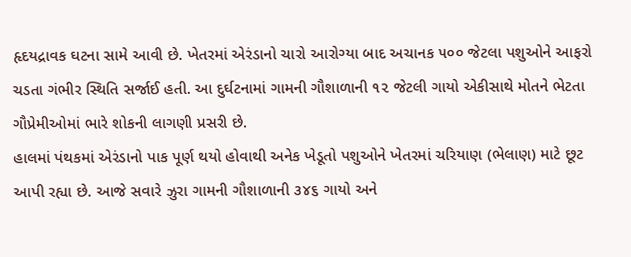હૃદયદ્રાવક ઘટના સામે આવી છે. ખેતરમાં એરંડાનો ચારો આરોગ્યા બાદ અચાનક ૫૦૦ જેટલા પશુઓને આફરો ચડતા ગંભીર સ્થિતિ સર્જાઈ હતી. આ દુર્ઘટનામાં ગામની ગૌશાળાની ૧૨ જેટલી ગાયો એકીસાથે મોતને ભેટતા ગૌપ્રેમીઓમાં ભારે શોકની લાગણી પ્રસરી છે.
હાલમાં પંથકમાં એરંડાનો પાક પૂર્ણ થયો હોવાથી અનેક ખેડૂતો પશુઓને ખેતરમાં ચરિયાણ (ભેલાણ) માટે છૂટ આપી રહ્યા છે. આજે સવારે ઝુરા ગામની ગૌશાળાની ૩૪૬ ગાયો અને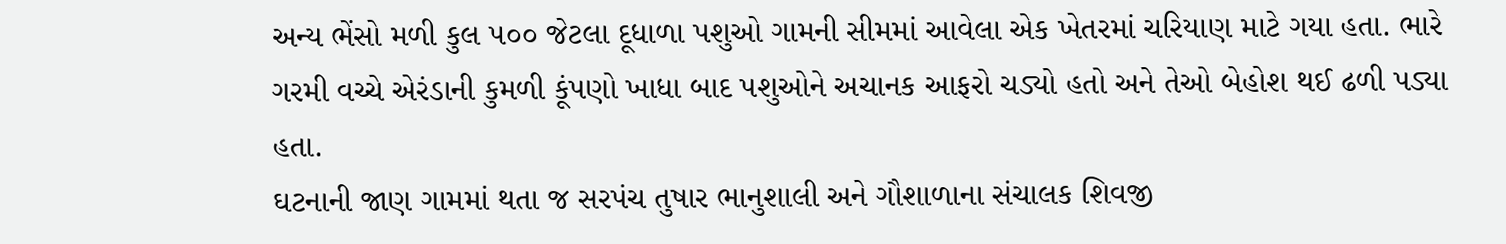અન્ય ભેંસો મળી કુલ ૫૦૦ જેટલા દૂધાળા પશુઓ ગામની સીમમાં આવેલા એક ખેતરમાં ચરિયાણ માટે ગયા હતા. ભારે ગરમી વચ્ચે એરંડાની કુમળી કૂંપણો ખાધા બાદ પશુઓને અચાનક આફરો ચડ્યો હતો અને તેઓ બેહોશ થઈ ઢળી પડ્યા હતા.
ઘટનાની જાણ ગામમાં થતા જ સરપંચ તુષાર ભાનુશાલી અને ગૌશાળાના સંચાલક શિવજી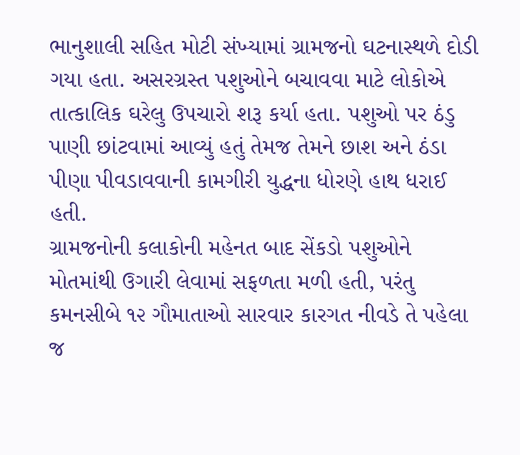ભાનુશાલી સહિત મોટી સંખ્યામાં ગ્રામજનો ઘટનાસ્થળે દોડી ગયા હતા. અસરગ્રસ્ત પશુઓને બચાવવા માટે લોકોએ તાત્કાલિક ઘરેલુ ઉપચારો શરૂ કર્યા હતા. પશુઓ પર ઠંડુ પાણી છાંટવામાં આવ્યું હતું તેમજ તેમને છાશ અને ઠંડા પીણા પીવડાવવાની કામગીરી યુદ્ધના ધોરણે હાથ ધરાઈ હતી.
ગ્રામજનોની કલાકોની મહેનત બાદ સેંકડો પશુઓને મોતમાંથી ઉગારી લેવામાં સફળતા મળી હતી, પરંતુ કમનસીબે ૧૨ ગૌમાતાઓ સારવાર કારગત નીવડે તે પહેલા જ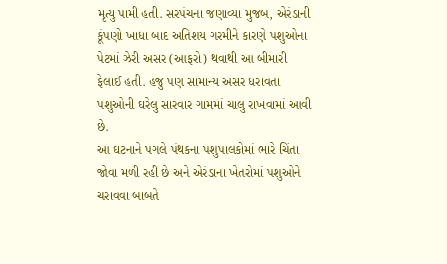મૃત્યુ પામી હતી. સરપંચના જણાવ્યા મુજબ, એરંડાની કૂંપણો ખાધા બાદ અતિશય ગરમીને કારણે પશુઓના પેટમાં ઝેરી અસર (આફરો) થવાથી આ બીમારી ફેલાઈ હતી. હજુ પણ સામાન્ય અસર ધરાવતા પશુઓની ઘરેલુ સારવાર ગામમાં ચાલુ રાખવામાં આવી છે.
આ ઘટનાને પગલે પંથકના પશુપાલકોમાં ભારે ચિંતા જોવા મળી રહી છે અને એરંડાના ખેતરોમાં પશુઓને ચરાવવા બાબતે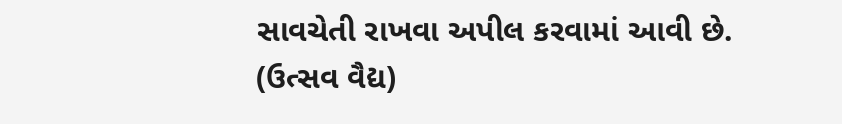સાવચેતી રાખવા અપીલ કરવામાં આવી છે.
(ઉત્સવ વૈદ્ય)